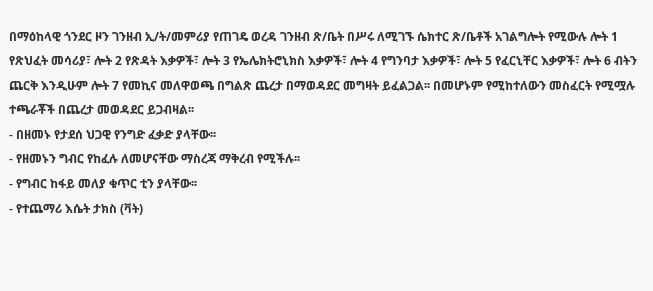በማዕከላዊ ጎንደር ዞን ገንዘብ ኢ/ት/መምሪያ የጠገዴ ወረዳ ገንዘብ ጽ/ቤት በሥሩ ለሚገኙ ሴክተር ጽ/ቤቶች አገልግሎት የሚውሉ ሎት 1 የጽህፈት መሳሪያ፣ ሎት 2 የጽዳት እቃዎች፣ ሎት 3 የኤሌክትሮኒክስ እቃዎች፣ ሎት 4 የግንባታ እቃዎች፣ ሎት 5 የፈርኒቸር እቃዎች፣ ሎት 6 ብትን ጨርቅ እንዲሁም ሎት 7 የመኪና መለዋወጫ በግልጽ ጨረታ በማወዳደር መግዛት ይፈልጋል፡፡ በመሆኑም የሚከተለውን መስፈርት የሚሟሉ ተጫራቾች በጨረታ መወዳደር ይጋብዛል፡፡
- በዘመኑ የታደሰ ህጋዊ የንግድ ፈቃድ ያላቸው፡፡
- የዘመኑን ግብር የከፈሉ ለመሆናቸው ማስረጃ ማቅረብ የሚችሉ፡፡
- የግብር ከፋይ መለያ ቁጥር ቲን ያላቸው፡፡
- የተጨማሪ እሴት ታክስ (ቫት)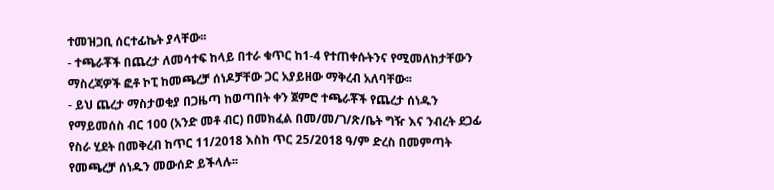ተመዝጋቢ ሰርተፊኬት ያላቸው፡፡
- ተጫራቾች በጨረታ ለመሳተፍ ከላይ በተራ ቁጥር ከ1-4 የተጠቀሱትንና የሚመለከታቸውን ማስረጃዎች ፎቶ ኮፒ ከመጫረቻ ሰነዶቻቸው ጋር አያይዘው ማቅረብ አለባቸው፡፡
- ይህ ጨረታ ማስታወቂያ በጋዜጣ ከወጣበት ቀን ጀምሮ ተጫራቾች የጨረታ ሰነዱን የማይመሰስ ብር 100 (አንድ መቶ ብር) በመክፈል በመ/መ/ገ/ጽ/ቤት ግዥ እና ንብረት ደጋፊ የስራ ሂደት በመቅረብ ከጥር 11/2018 እስከ ጥር 25/2018 ዓ/ም ድረስ በመምጣት የመጫረቻ ሰነዱን መውሰድ ይችላሉ፡፡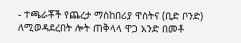- ተጫራቾች የጨረታ ማስከበሪያ ዋስትና (ቢድ ቦንድ) ለሚወዳደረበት ሎት ጠቅላላ ዋጋ አንድ በመቶ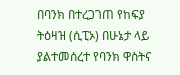በባንክ በተረጋገጠ የከፍያ ትዕዛዝ (ሲፒኦ) በሁኔታ ላይ ያልተመሰረተ የባንክ ዋስትና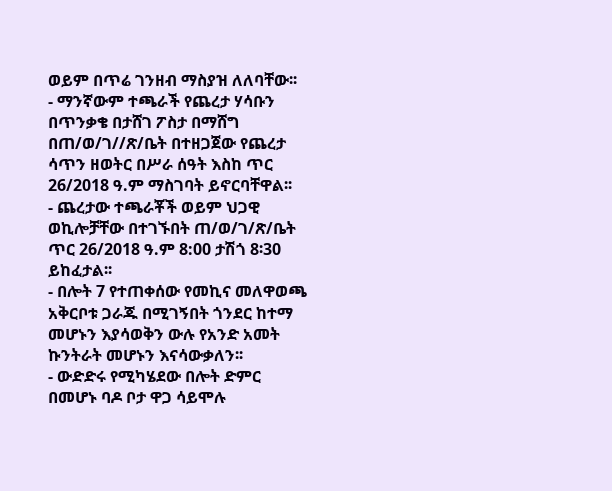ወይም በጥሬ ገንዘብ ማስያዝ ለለባቸው፡፡
- ማንኛውም ተጫራች የጨረታ ሃሳቡን በጥንቃቄ በታሸገ ፖስታ በማሸግ በጠ/ወ/ገ//ጽ/ቤት በተዘጋጀው የጨረታ ሳጥን ዘወትር በሥራ ሰዓት እስከ ጥር 26/2018 ዓ.ም ማስገባት ይኖርባቸዋል፡፡
- ጨረታው ተጫራቾች ወይም ህጋዊ ወኪሎቻቸው በተገኙበት ጠ/ወ/ገ/ጽ/ቤት ጥር 26/2018 ዓ.ም 8:00 ታሽጎ 8፡30 ይከፈታል፡፡
- በሎት 7 የተጠቀሰው የመኪና መለዋወጫ አቅርቦቱ ጋራጁ በሚገኝበት ጎንደር ከተማ መሆኑን እያሳወቅን ውሉ የአንድ አመት ኩንትራት መሆኑን እናሳውቃለን፡፡
- ውድድሩ የሚካሄደው በሎት ድምር በመሆኑ ባዶ ቦታ ዋጋ ሳይሞሉ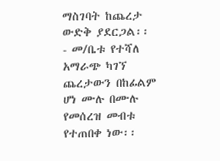ማስገባት ከጨረታ ውድቅ ያደርጋል፡፡
- መ/ቤቱ የተሻለ አማራጭ ካገኘ ጨረታውን በከፊልም ሆነ ሙሉ በሙሉ የመሰረዝ መብቱ የተጠበቀ ነው፡፡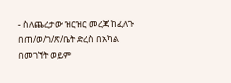- ስለጨረታው ዝርዝር መረጃ ከፈለጉ በጠ/ወ/ገ/ጽ/ቤት ድረስ በአካል በመገኘት ወይም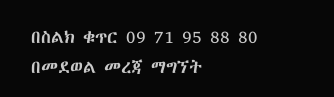በስልክ ቁጥር 09 71 95 88 80 በመደወል መረጃ ማግኘት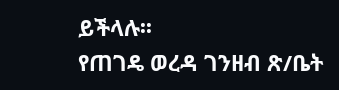ይችላሉ፡፡
የጠገዴ ወረዳ ገንዘብ ጽ/ቤት